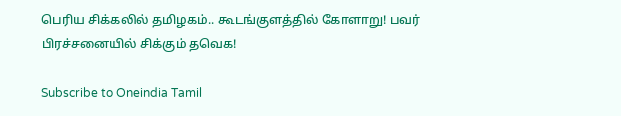பெரிய சிக்கலில் தமிழகம்.. கூடங்குளத்தில் கோளாறு! பவர் பிரச்சனையில் சிக்கும் தவெக!

Subscribe to Oneindia Tamil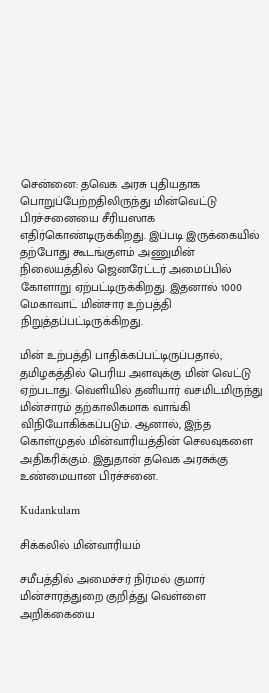சென்னை: தவெக அரசு புதியதாக பொறுப்பேற்றதிலிருந்து மின்வெட்டு பிரச்சனையை சீரியஸாக எதிர்கொண்டிருக்கிறது. இப்படி இருக்கையில் தற்போது கூடங்குளம் அணுமின் நிலையத்தில் ஜெனரேட்டர் அமைப்பில் கோளாறு ஏற்பட்டிருக்கிறது. இதனால் 1000 மெகாவாட் மின்சார உற்பத்தி நிறுத்தப்பட்டிருக்கிறது.

மின் உற்பத்தி பாதிக்கப்பட்டிருப்பதால், தமிழகத்தில் பெரிய அளவுக்கு மின் வெட்டு ஏற்படாது. வெளியில் தனியார் வசமிடமிருந்து மின்சாரம் தற்காலிகமாக வாங்கி விநியோகிக்கப்படும். ஆனால், இந்த கொள்முதல் மின்வாரியத்தின் செலவுகளை அதிகரிக்கும். இதுதான் தவெக அரசுக்கு உண்மையான பிரச்சனை.

Kudankulam

சிக்கலில் மின்வாரியம்

சமீபத்தில் அமைச்சர் நிர்மல் குமார் மின்சாரத்துறை குறித்து வெள்ளை அறிக்கையை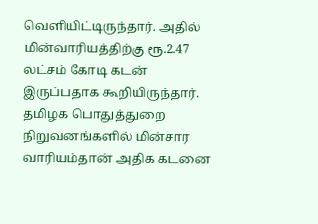வெளியிட்டிருந்தார். அதில் மின்வாரியத்திற்கு ரூ.2.47 லட்சம் கோடி கடன் இருப்பதாக கூறியிருந்தார். தமிழக பொதுத்துறை நிறுவனங்களில் மின்சார வாரியம்தான் அதிக கடனை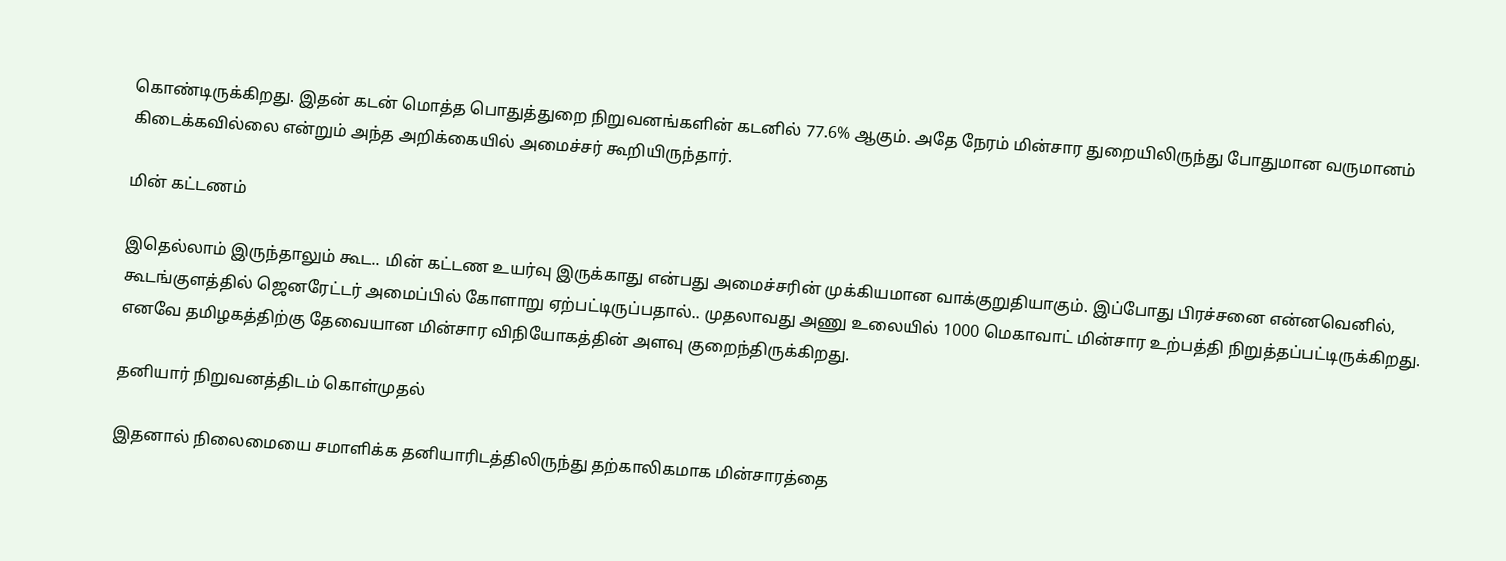கொண்டிருக்கிறது. இதன் கடன் மொத்த பொதுத்துறை நிறுவனங்களின் கடனில் 77.6% ஆகும். அதே நேரம் மின்சார துறையிலிருந்து போதுமான வருமானம் கிடைக்கவில்லை என்றும் அந்த அறிக்கையில் அமைச்சர் கூறியிருந்தார்.

மின் கட்டணம்

இதெல்லாம் இருந்தாலும் கூட.. மின் கட்டண உயர்வு இருக்காது என்பது அமைச்சரின் முக்கியமான வாக்குறுதியாகும். இப்போது பிரச்சனை என்னவெனில், கூடங்குளத்தில் ஜெனரேட்டர் அமைப்பில் கோளாறு ஏற்பட்டிருப்பதால்.. முதலாவது அணு உலையில் 1000 மெகாவாட் மின்சார உற்பத்தி நிறுத்தப்பட்டிருக்கிறது. எனவே தமிழகத்திற்கு தேவையான மின்சார விநியோகத்தின் அளவு குறைந்திருக்கிறது.

தனியார் நிறுவனத்திடம் கொள்முதல்

இதனால் நிலைமையை சமாளிக்க தனியாரிடத்திலிருந்து தற்காலிகமாக மின்சாரத்தை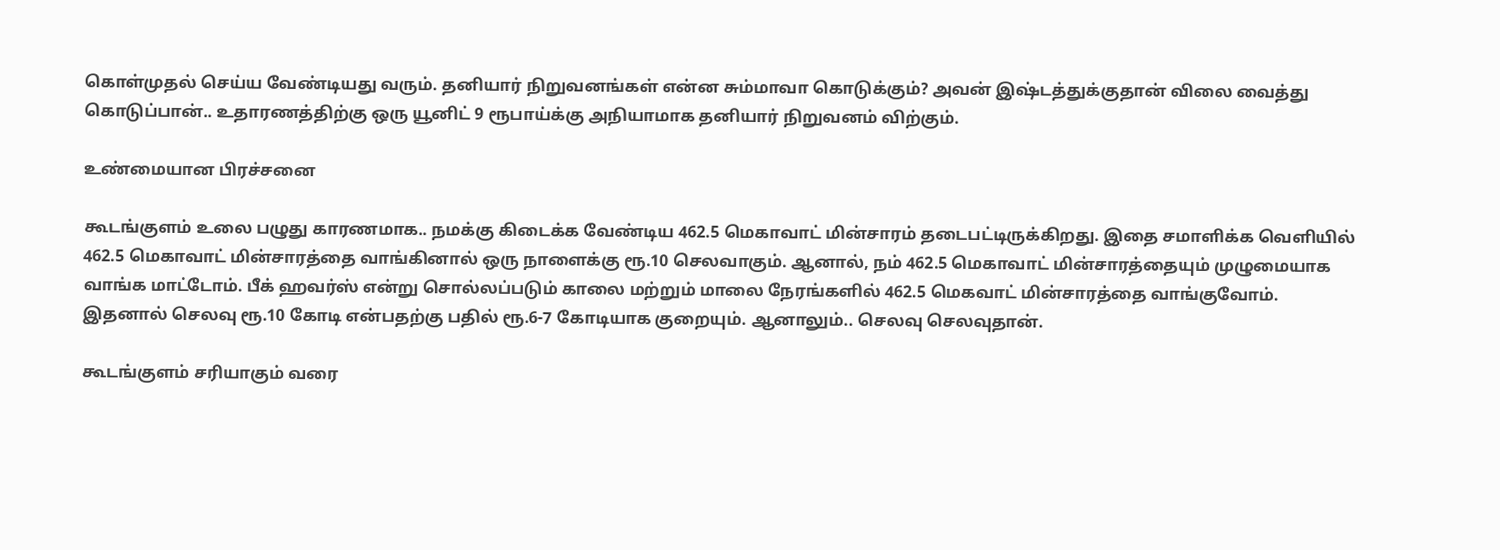கொள்முதல் செய்ய வேண்டியது வரும். தனியார் நிறுவனங்கள் என்ன சும்மாவா கொடுக்கும்? அவன் இஷ்டத்துக்குதான் விலை வைத்து கொடுப்பான்.. உதாரணத்திற்கு ஒரு யூனிட் 9 ரூபாய்க்கு அநியாமாக தனியார் நிறுவனம் விற்கும்.

உண்மையான பிரச்சனை

கூடங்குளம் உலை பழுது காரணமாக.. நமக்கு கிடைக்க வேண்டிய 462.5 மெகாவாட் மின்சாரம் தடைபட்டிருக்கிறது. இதை சமாளிக்க வெளியில் 462.5 மெகாவாட் மின்சாரத்தை வாங்கினால் ஒரு நாளைக்கு ரூ.10 செலவாகும். ஆனால், நம் 462.5 மெகாவாட் மின்சாரத்தையும் முழுமையாக வாங்க மாட்டோம். பீக் ஹவர்ஸ் என்று சொல்லப்படும் காலை மற்றும் மாலை நேரங்களில் 462.5 மெகவாட் மின்சாரத்தை வாங்குவோம். இதனால் செலவு ரூ.10 கோடி என்பதற்கு பதில் ரூ.6-7 கோடியாக குறையும். ஆனாலும்.. செலவு செலவுதான்.

கூடங்குளம் சரியாகும் வரை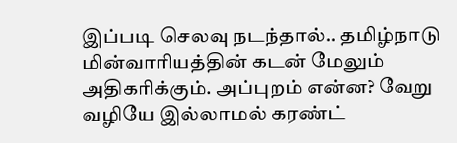இப்படி செலவு நடந்தால்.. தமிழ்நாடு மின்வாரியத்தின் கடன் மேலும் அதிகரிக்கும். அப்புறம் என்ன? வேறு வழியே இல்லாமல் கரண்ட்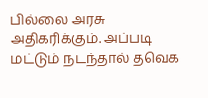பில்லை அரசு அதிகரிக்கும். அப்படி மட்டும் நடந்தால் தவெக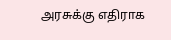அரசுக்கு எதிராக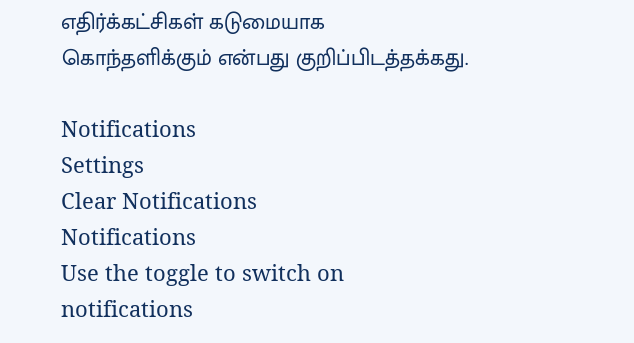எதிர்க்கட்சிகள் கடுமையாக கொந்தளிக்கும் என்பது குறிப்பிடத்தக்கது.

Notifications
Settings
Clear Notifications
Notifications
Use the toggle to switch on notifications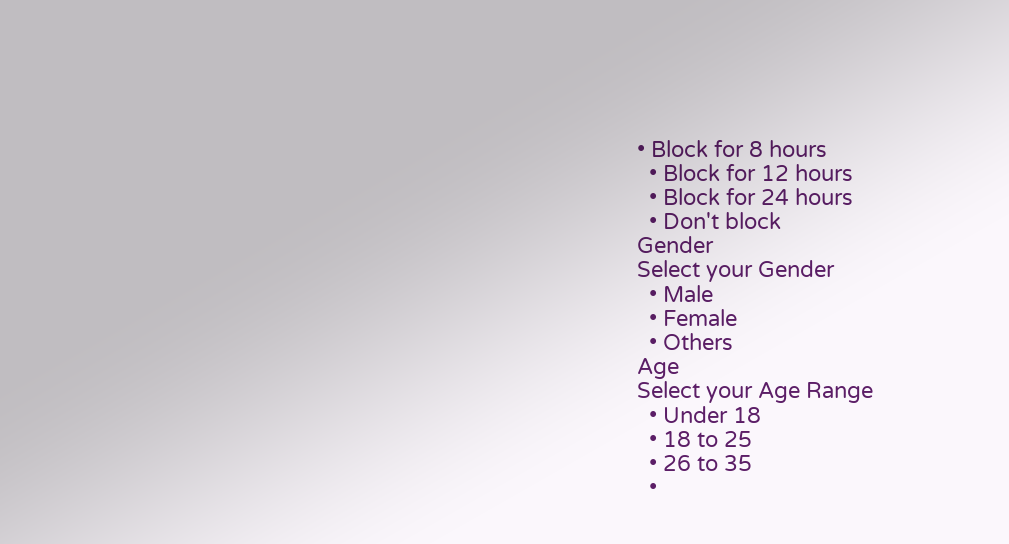• Block for 8 hours
  • Block for 12 hours
  • Block for 24 hours
  • Don't block
Gender
Select your Gender
  • Male
  • Female
  • Others
Age
Select your Age Range
  • Under 18
  • 18 to 25
  • 26 to 35
  •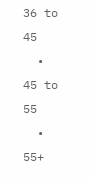36 to 45
  • 45 to 55
  • 55+